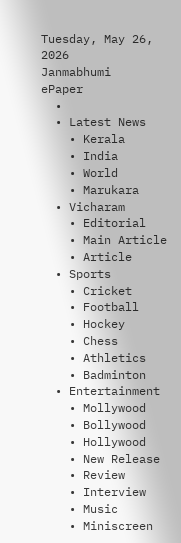Tuesday, May 26, 2026
Janmabhumi
ePaper
  •
  • Latest News
    • Kerala
    • India
    • World
    • Marukara
  • Vicharam
    • Editorial
    • Main Article
    • Article
  • Sports
    • Cricket
    • Football
    • Hockey
    • Chess
    • Athletics
    • Badminton
  • Entertainment
    • Mollywood
    • Bollywood
    • Hollywood
    • New Release
    • Review
    • Interview
    • Music
    • Miniscreen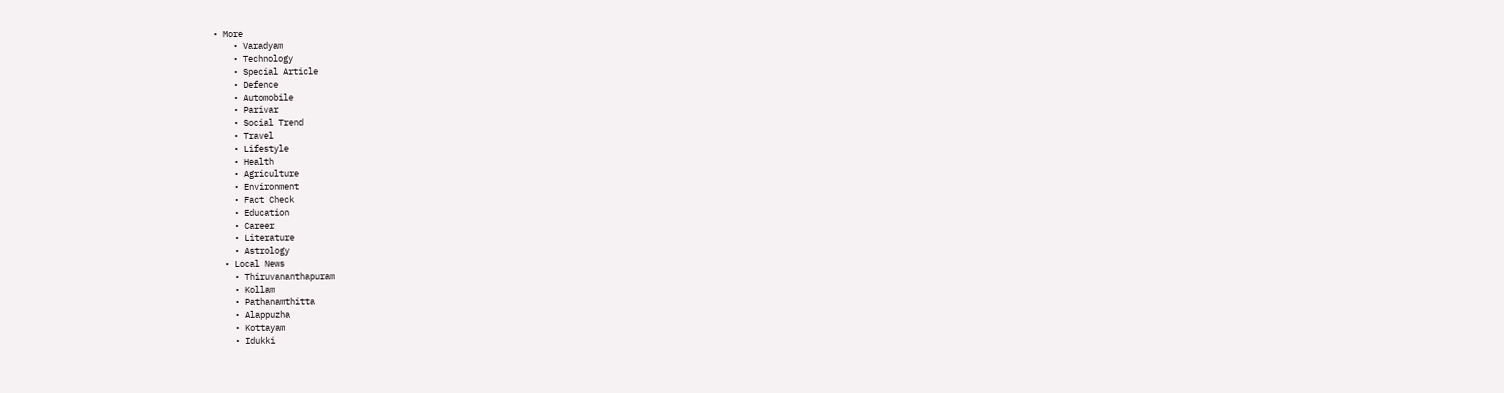• More
    • Varadyam
    • Technology
    • Special Article
    • Defence
    • Automobile
    • Parivar
    • Social Trend
    • Travel
    • Lifestyle
    • Health
    • Agriculture
    • Environment
    • Fact Check
    • Education
    • Career
    • Literature
    • Astrology
  • Local News
    • Thiruvananthapuram
    • Kollam
    • Pathanamthitta
    • Alappuzha
    • Kottayam
    • Idukki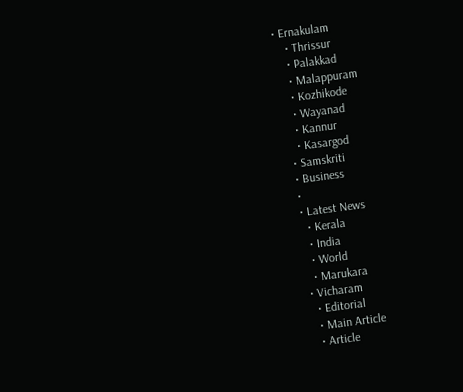• Ernakulam
    • Thrissur
    • Palakkad
    • Malappuram
    • Kozhikode
    • Wayanad
    • Kannur
    • Kasargod
  • Samskriti
  • Business
  •
  • Latest News
    • Kerala
    • India
    • World
    • Marukara
  • Vicharam
    • Editorial
    • Main Article
    • Article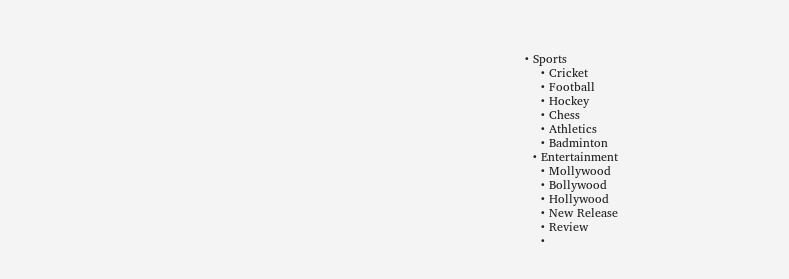• Sports
    • Cricket
    • Football
    • Hockey
    • Chess
    • Athletics
    • Badminton
  • Entertainment
    • Mollywood
    • Bollywood
    • Hollywood
    • New Release
    • Review
    •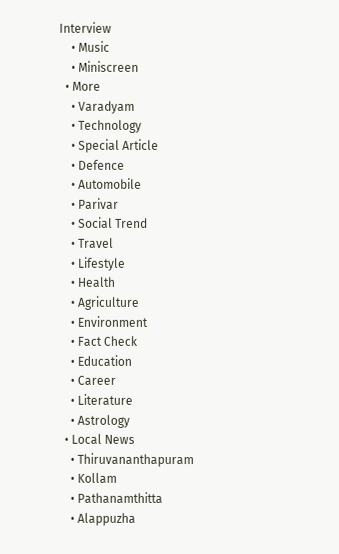Interview
    • Music
    • Miniscreen
  • More
    • Varadyam
    • Technology
    • Special Article
    • Defence
    • Automobile
    • Parivar
    • Social Trend
    • Travel
    • Lifestyle
    • Health
    • Agriculture
    • Environment
    • Fact Check
    • Education
    • Career
    • Literature
    • Astrology
  • Local News
    • Thiruvananthapuram
    • Kollam
    • Pathanamthitta
    • Alappuzha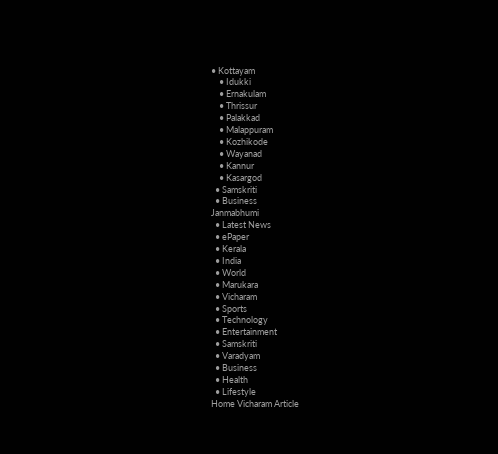• Kottayam
    • Idukki
    • Ernakulam
    • Thrissur
    • Palakkad
    • Malappuram
    • Kozhikode
    • Wayanad
    • Kannur
    • Kasargod
  • Samskriti
  • Business
Janmabhumi
  • Latest News
  • ePaper
  • Kerala
  • India
  • World
  • Marukara
  • Vicharam
  • Sports
  • Technology
  • Entertainment
  • Samskriti
  • Varadyam
  • Business
  • Health
  • Lifestyle
Home Vicharam Article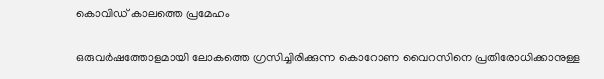കൊവിഡ് കാലത്തെ പ്രമേഹം

ഒരുവര്‍ഷത്തോളമായി ലോകത്തെ ഗ്രസിച്ചിരിക്കുന്ന കൊറോണ വൈറസിനെ പ്രതിരോധിക്കാനുള്ള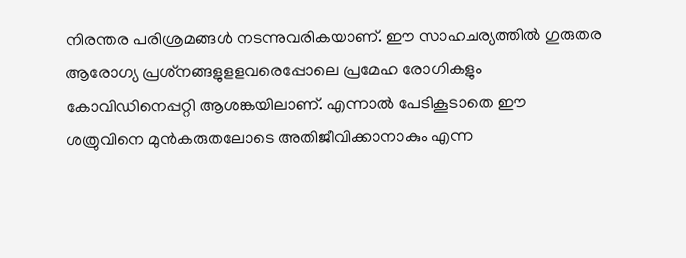നിരന്തര പരിശ്രമങ്ങള്‍ നടന്നുവരികയാണ്. ഈ സാഹചര്യത്തില്‍ ഗുരുതര ആരോഗ്യ പ്രശ്‌നങ്ങളുളളവരെപ്പോലെ പ്രമേഹ രോഗികളും കോവിഡിനെപ്പറ്റി ആശങ്കയിലാണ്. എന്നാല്‍ പേടികൂടാതെ ഈ ശത്രുവിനെ മുന്‍കരുതലോടെ അതിജീവിക്കാനാകും എന്ന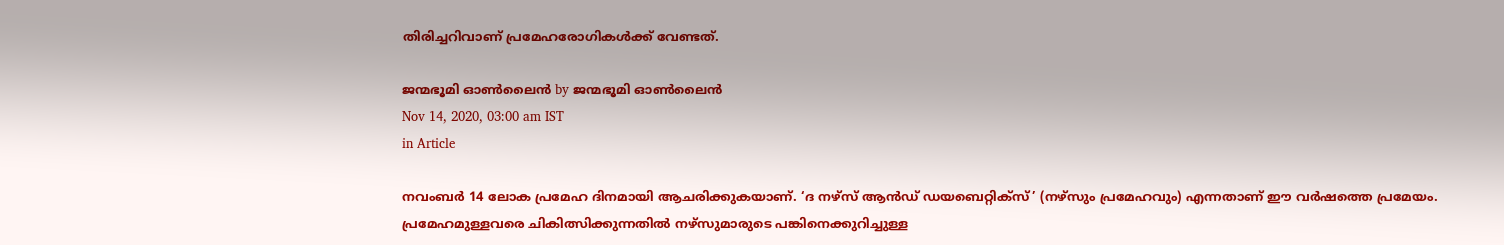തിരിച്ചറിവാണ് പ്രമേഹരോഗികള്‍ക്ക് വേണ്ടത്.

ജന്മഭൂമി ഓണ്‍ലൈന്‍ by ജന്മഭൂമി ഓണ്‍ലൈന്‍
Nov 14, 2020, 03:00 am IST
in Article

നവംബര്‍ 14 ലോക പ്രമേഹ ദിനമായി ആചരിക്കുകയാണ്. ‘ദ നഴ്‌സ് ആന്‍ഡ് ഡയബെറ്റിക്‌സ്’ (നഴ്‌സും പ്രമേഹവും) എന്നതാണ് ഈ വര്‍ഷത്തെ പ്രമേയം. പ്രമേഹമുള്ളവരെ ചികിത്സിക്കുന്നതില്‍ നഴ്‌സുമാരുടെ പങ്കിനെക്കുറിച്ചുള്ള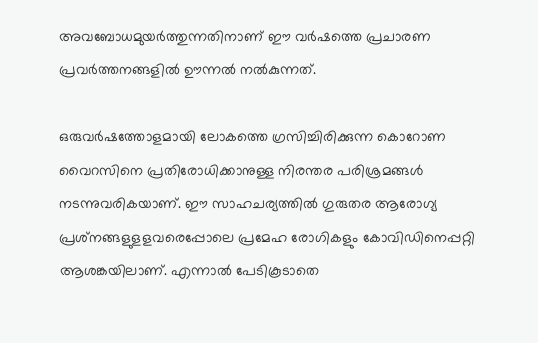അവബോധമുയര്‍ത്തുന്നതിനാണ് ഈ വര്‍ഷത്തെ പ്രചാരണ പ്രവര്‍ത്തനങ്ങളില്‍ ഊന്നല്‍ നല്‍കുന്നത്.

ഒരുവര്‍ഷത്തോളമായി ലോകത്തെ ഗ്രസിച്ചിരിക്കുന്ന കൊറോണ വൈറസിനെ പ്രതിരോധിക്കാനുള്ള നിരന്തര പരിശ്രമങ്ങള്‍ നടന്നുവരികയാണ്. ഈ സാഹചര്യത്തില്‍ ഗുരുതര ആരോഗ്യ പ്രശ്‌നങ്ങളുളളവരെപ്പോലെ പ്രമേഹ രോഗികളും കോവിഡിനെപ്പറ്റി ആശങ്കയിലാണ്. എന്നാല്‍ പേടികൂടാതെ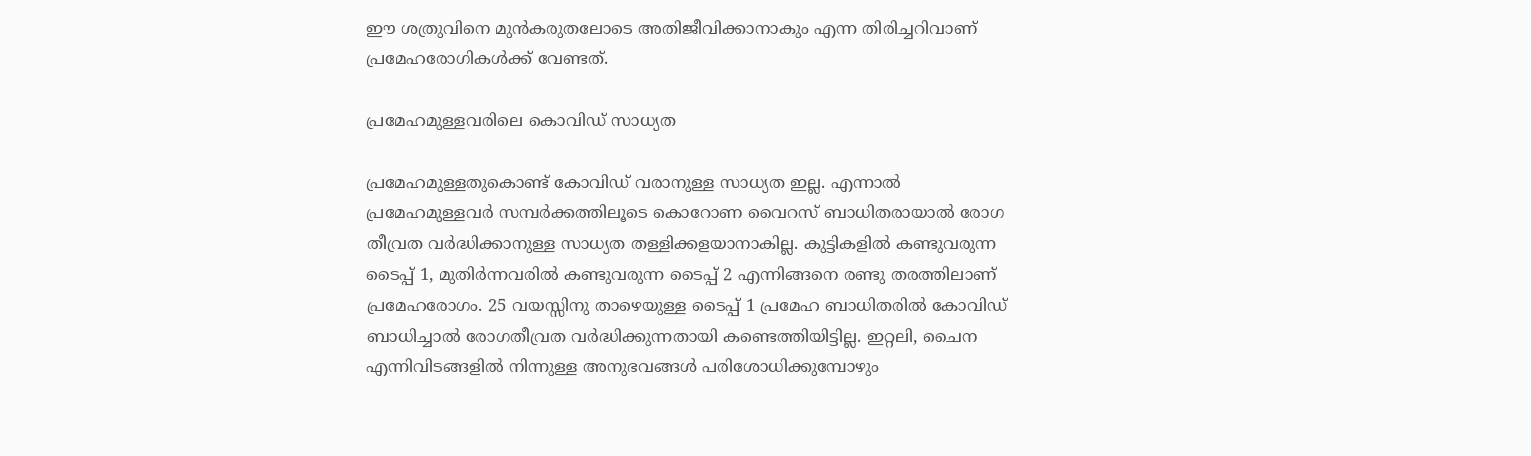ഈ ശത്രുവിനെ മുന്‍കരുതലോടെ അതിജീവിക്കാനാകും എന്ന തിരിച്ചറിവാണ് പ്രമേഹരോഗികള്‍ക്ക് വേണ്ടത്.

പ്രമേഹമുള്ളവരിലെ കൊവിഡ് സാധ്യത

പ്രമേഹമുള്ളതുകൊണ്ട് കോവിഡ് വരാനുള്ള സാധ്യത ഇല്ല. എന്നാല്‍ പ്രമേഹമുള്ളവര്‍ സമ്പര്‍ക്കത്തിലൂടെ കൊറോണ വൈറസ് ബാധിതരായാല്‍ രോഗ തീവ്രത വര്‍ദ്ധിക്കാനുള്ള സാധ്യത തള്ളിക്കളയാനാകില്ല. കുട്ടികളില്‍ കണ്ടുവരുന്ന ടൈപ്പ് 1, മുതിര്‍ന്നവരില്‍ കണ്ടുവരുന്ന ടൈപ്പ് 2 എന്നിങ്ങനെ രണ്ടു തരത്തിലാണ് പ്രമേഹരോഗം. 25 വയസ്സിനു താഴെയുള്ള ടൈപ്പ് 1 പ്രമേഹ ബാധിതരില്‍ കോവിഡ് ബാധിച്ചാല്‍ രോഗതീവ്രത വര്‍ദ്ധിക്കുന്നതായി കണ്ടെത്തിയിട്ടില്ല. ഇറ്റലി, ചൈന എന്നിവിടങ്ങളില്‍ നിന്നുള്ള അനുഭവങ്ങള്‍ പരിശോധിക്കുമ്പോഴും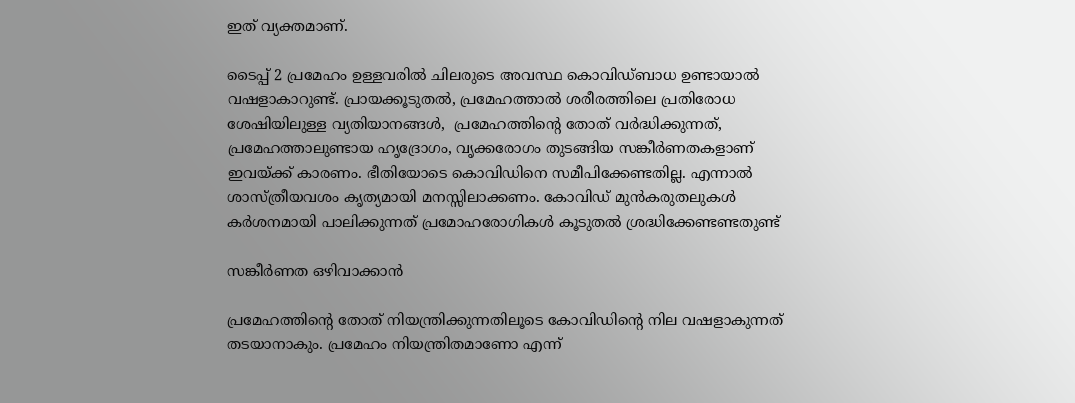ഇത് വ്യക്തമാണ്.

ടൈപ്പ് 2 പ്രമേഹം ഉള്ളവരില്‍ ചിലരുടെ അവസ്ഥ കൊവിഡ്ബാധ ഉണ്ടായാല്‍ വഷളാകാറുണ്ട്. പ്രായക്കൂടുതല്‍, പ്രമേഹത്താല്‍ ശരീരത്തിലെ പ്രതിരോധ ശേഷിയിലുള്ള വ്യതിയാനങ്ങള്‍,  പ്രമേഹത്തിന്റെ തോത് വര്‍ദ്ധിക്കുന്നത്, പ്രമേഹത്താലുണ്ടായ ഹൃദ്രോഗം, വൃക്കരോഗം തുടങ്ങിയ സങ്കീര്‍ണതകളാണ് ഇവയ്‌ക്ക് കാരണം. ഭീതിയോടെ കൊവിഡിനെ സമീപിക്കേണ്ടതില്ല. എന്നാല്‍ ശാസ്ത്രീയവശം കൃത്യമായി മനസ്സിലാക്കണം. കോവിഡ് മുന്‍കരുതലുകള്‍ കര്‍ശനമായി പാലിക്കുന്നത് പ്രമോഹരോഗികള്‍ കൂടുതല്‍ ശ്രദ്ധിക്കേണ്ടണ്ടതുണ്ട്

സങ്കീര്‍ണത ഒഴിവാക്കാന്‍

പ്രമേഹത്തിന്റെ തോത് നിയന്ത്രിക്കുന്നതിലൂടെ കോവിഡിന്റെ നില വഷളാകുന്നത് തടയാനാകും. പ്രമേഹം നിയന്ത്രിതമാണോ എന്ന്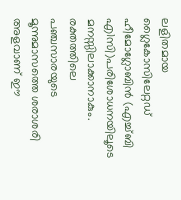ലളിതമായ ഗ്ലൈകോസിലേറ്റഡ് ഹീമോഗ്ലോബിന്‍ (എച്ച്ബി എ1സി)പരിശോധനയിലൂടെ മനസ്സിലാക്കാനാകും. രക്തത്തിലെ പഞ്ചസാരയുടെ മൂന്നുമാസത്തെ ശരാശരി അളവാണ് ഈ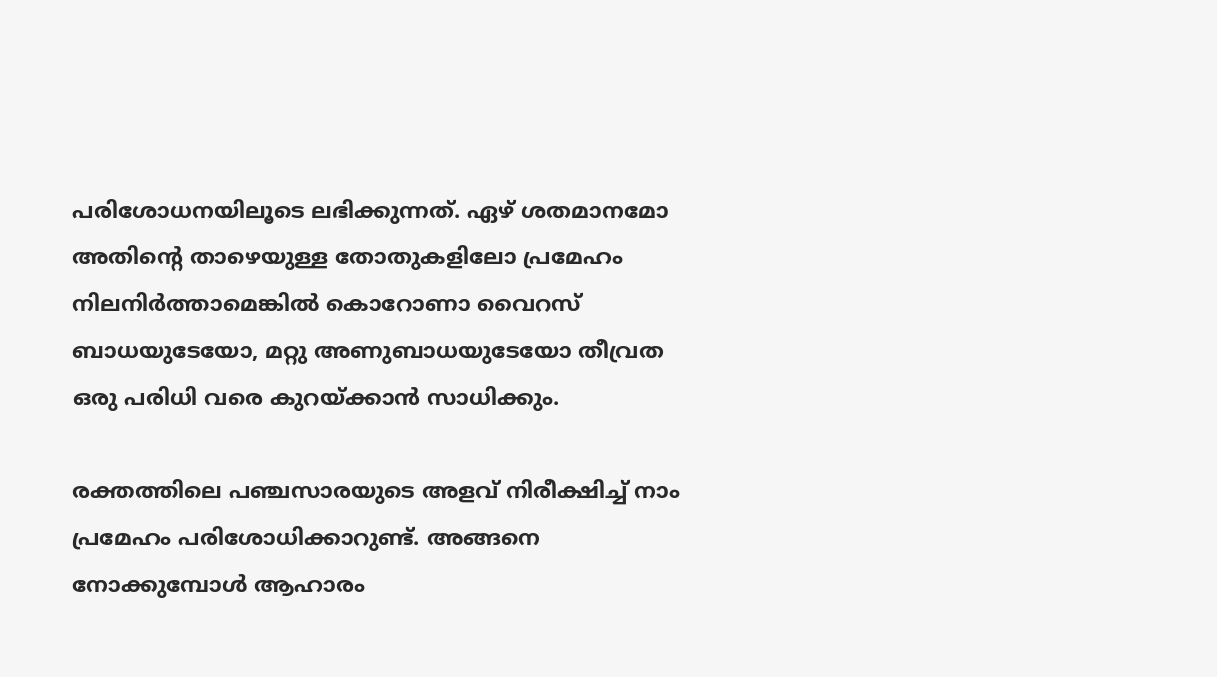പരിശോധനയിലൂടെ ലഭിക്കുന്നത്. ഏഴ് ശതമാനമോ അതിന്റെ താഴെയുള്ള തോതുകളിലോ പ്രമേഹം നിലനിര്‍ത്താമെങ്കില്‍ കൊറോണാ വൈറസ് ബാധയുടേയോ, മറ്റു അണുബാധയുടേയോ തീവ്രത ഒരു പരിധി വരെ കുറയ്‌ക്കാന്‍ സാധിക്കും.

രക്തത്തിലെ പഞ്ചസാരയുടെ അളവ് നിരീക്ഷിച്ച് നാം പ്രമേഹം പരിശോധിക്കാറുണ്ട്. അങ്ങനെ നോക്കുമ്പോള്‍ ആഹാരം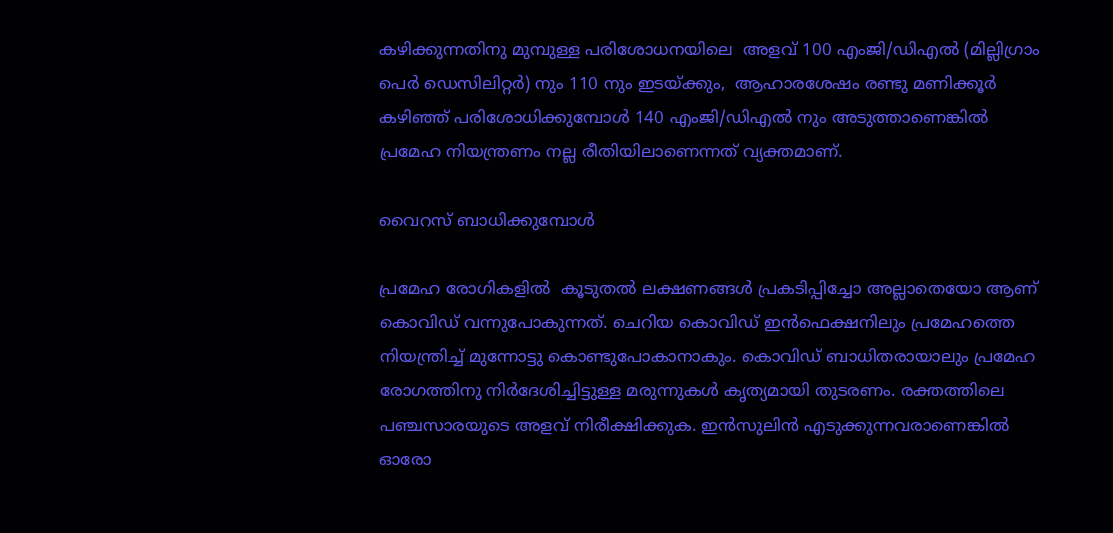കഴിക്കുന്നതിനു മുമ്പുള്ള പരിശോധനയിലെ  അളവ് 100 എംജി/ഡിഎല്‍ (മില്ലിഗ്രാം പെര്‍ ഡെസിലിറ്റര്‍) നും 110 നും ഇടയ്‌ക്കും,  ആഹാരശേഷം രണ്ടു മണിക്കൂര്‍ കഴിഞ്ഞ് പരിശോധിക്കുമ്പോള്‍ 140 എംജി/ഡിഎല്‍ നും അടുത്താണെങ്കില്‍ പ്രമേഹ നിയന്ത്രണം നല്ല രീതിയിലാണെന്നത് വ്യക്തമാണ്.

വൈറസ് ബാധിക്കുമ്പോള്‍

പ്രമേഹ രോഗികളില്‍  കൂടുതല്‍ ലക്ഷണങ്ങള്‍ പ്രകടിപ്പിച്ചോ അല്ലാതെയോ ആണ് കൊവിഡ് വന്നുപോകുന്നത്. ചെറിയ കൊവിഡ് ഇന്‍ഫെക്ഷനിലും പ്രമേഹത്തെ നിയന്ത്രിച്ച് മുന്നോട്ടു കൊണ്ടുപോകാനാകും. കൊവിഡ് ബാധിതരായാലും പ്രമേഹ രോഗത്തിനു നിര്‍ദേശിച്ചിട്ടുള്ള മരുന്നുകള്‍ കൃത്യമായി തുടരണം. രക്തത്തിലെ പഞ്ചസാരയുടെ അളവ് നിരീക്ഷിക്കുക. ഇന്‍സുലിന്‍ എടുക്കുന്നവരാണെങ്കില്‍ ഓരോ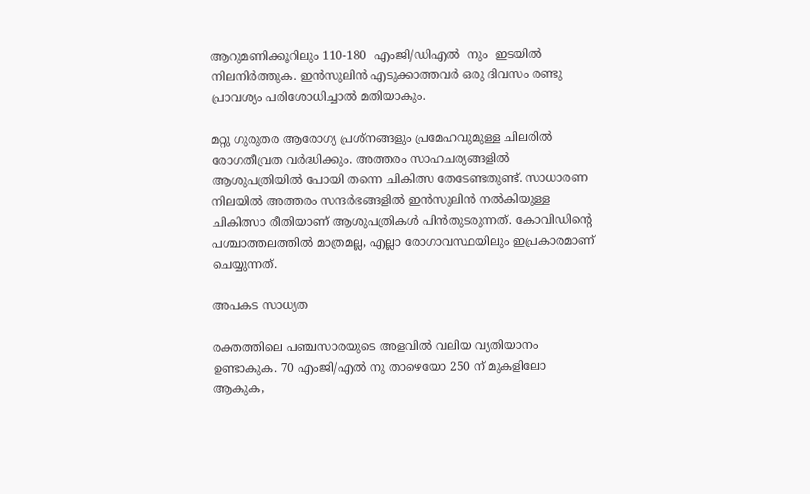ആറുമണിക്കൂറിലും 110-180  എംജി/ഡിഎല്‍  നും  ഇടയില്‍ നിലനിര്‍ത്തുക. ഇന്‍സുലിന്‍ എടുക്കാത്തവര്‍ ഒരു ദിവസം രണ്ടു പ്രാവശ്യം പരിശോധിച്ചാല്‍ മതിയാകും.

മറ്റു ഗുരുതര ആരോഗ്യ പ്രശ്‌നങ്ങളും പ്രമേഹവുമുള്ള ചിലരില്‍ രോഗതീവ്രത വര്‍ദ്ധിക്കും. അത്തരം സാഹചര്യങ്ങളില്‍ ആശുപത്രിയില്‍ പോയി തന്നെ ചികിത്സ തേടേണ്ടതുണ്ട്. സാധാരണ നിലയില്‍ അത്തരം സന്ദര്‍ഭങ്ങളില്‍ ഇന്‍സുലിന്‍ നല്‍കിയുള്ള ചികിത്സാ രീതിയാണ് ആശുപത്രികള്‍ പിന്‍തുടരുന്നത്. കോവിഡിന്റെ പശ്ചാത്തലത്തില്‍ മാത്രമല്ല, എല്ലാ രോഗാവസ്ഥയിലും ഇപ്രകാരമാണ് ചെയ്യുന്നത്.

അപകട സാധ്യത

രക്തത്തിലെ പഞ്ചസാരയുടെ അളവില്‍ വലിയ വ്യതിയാനം ഉണ്ടാകുക. 70 എംജി/എല്‍ നു താഴെയോ 250 ന് മുകളിലോ ആകുക,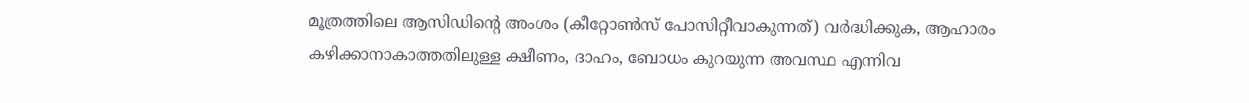മൂത്രത്തിലെ ആസിഡിന്റെ അംശം (കീറ്റോണ്‍സ് പോസിറ്റീവാകുന്നത്) വര്‍ദ്ധിക്കുക, ആഹാരം കഴിക്കാനാകാത്തതിലുള്ള ക്ഷീണം, ദാഹം, ബോധം കുറയുന്ന അവസ്ഥ എന്നിവ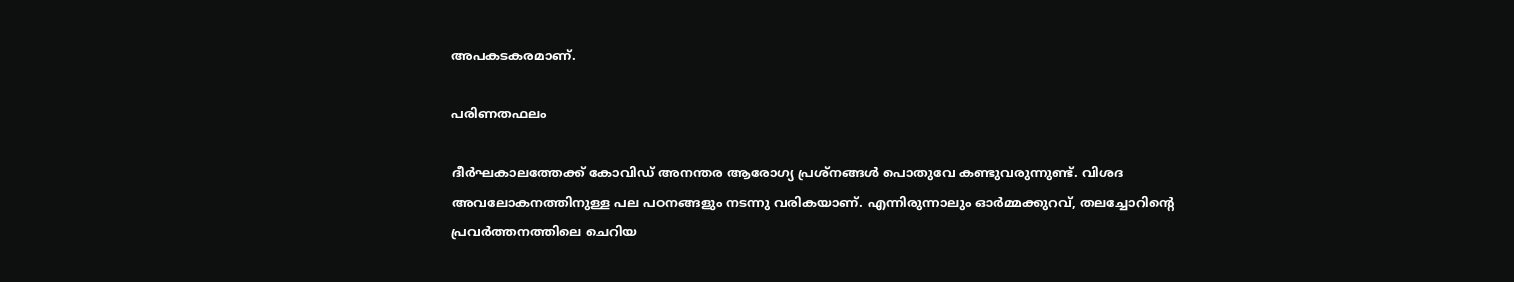അപകടകരമാണ്.

പരിണതഫലം

ദീര്‍ഘകാലത്തേക്ക് കോവിഡ് അനന്തര ആരോഗ്യ പ്രശ്‌നങ്ങള്‍ പൊതുവേ കണ്ടുവരുന്നുണ്ട്. വിശദ അവലോകനത്തിനുള്ള പല പഠനങ്ങളും നടന്നു വരികയാണ്. എന്നിരുന്നാലും ഓര്‍മ്മക്കുറവ്, തലച്ചോറിന്റെ പ്രവര്‍ത്തനത്തിലെ ചെറിയ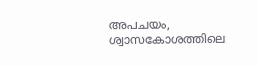അപചയം, ശ്വാസകോശത്തിലെ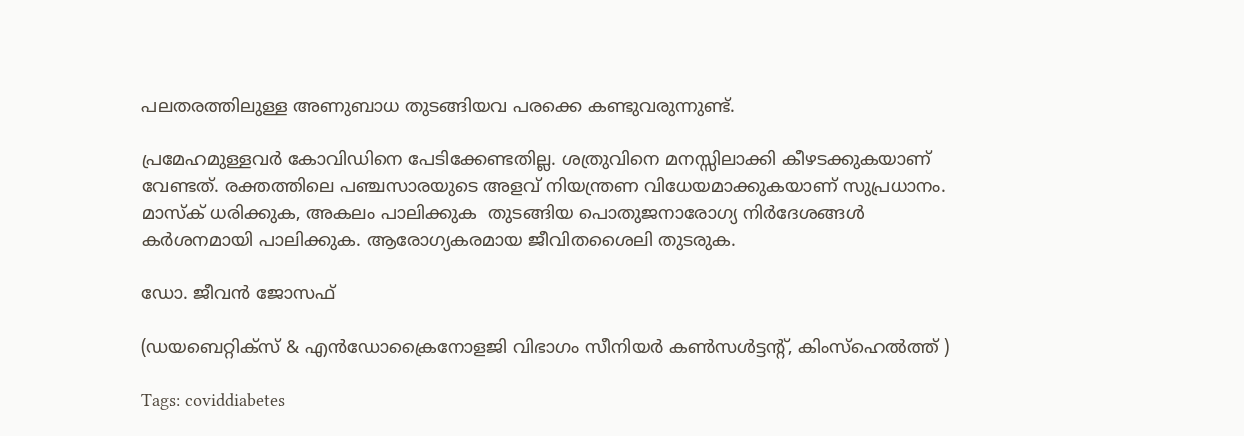പലതരത്തിലുള്ള അണുബാധ തുടങ്ങിയവ പരക്കെ കണ്ടുവരുന്നുണ്ട്.

പ്രമേഹമുള്ളവര്‍ കോവിഡിനെ പേടിക്കേണ്ടതില്ല. ശത്രുവിനെ മനസ്സിലാക്കി കീഴടക്കുകയാണ് വേണ്ടത്. രക്തത്തിലെ പഞ്ചസാരയുടെ അളവ് നിയന്ത്രണ വിധേയമാക്കുകയാണ് സുപ്രധാനം. മാസ്‌ക് ധരിക്കുക, അകലം പാലിക്കുക  തുടങ്ങിയ പൊതുജനാരോഗ്യ നിര്‍ദേശങ്ങള്‍ കര്‍ശനമായി പാലിക്കുക. ആരോഗ്യകരമായ ജീവിതശൈലി തുടരുക.

ഡോ. ജീവന്‍ ജോസഫ്‌

(ഡയബെറ്റിക്‌സ് & എന്‍ഡോക്രൈനോളജി വിഭാഗം സീനിയര്‍ കണ്‍സള്‍ട്ടന്റ്, കിംസ്‌ഹെല്‍ത്ത് )

Tags: coviddiabetes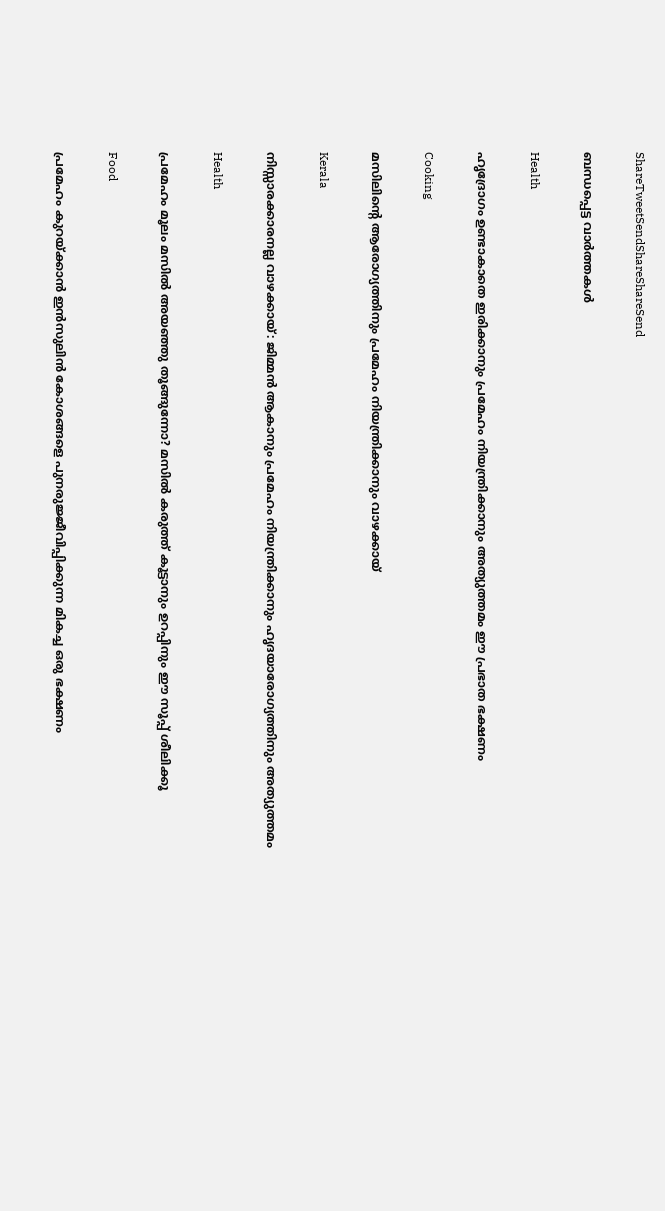ShareTweetSendShareShareSend

ബന്ധപ്പെട്ട വാര്‍ത്തകള്‍

Health

ഹൃദ്രോഗം ഉണ്ടാകാതെ ഇരിക്കാനും പ്രമേഹം നിയന്ത്രിക്കാനും അത്യുത്തമം ഈ പ്രഭാത ഭക്ഷണം

Cooking

മസിലിന്റെ ആരോഗ്യത്തിനും പ്രമേഹം നിയന്ത്രിക്കാനും വാഴക്കായ്

Kerala

നിസ്സാരക്കാരനല്ല വാഴക്കായ്: ജിമ്മൻ ആകാനും പ്രമേഹം നിയന്ത്രിക്കാനും ഹൃദയാരോഗ്യത്തിനും അത്യുത്തമം

Health

പ്രമേഹം മൂലം മസിൽ അയഞ്ഞു തൂങ്ങുന്നോ? മസില്‍ കരുത്ത് കൂട്ടാനും ഉറപ്പിനും ഈ സൂപ്പ്‌ ശീലിക്കൂ

Food

പ്രമേഹം കുറയ്‌ക്കാൻ ഇന്‍സുലിന്‍ കോശങ്ങളെ പുനരുജ്ജീവിപ്പിക്കുന്ന മികച്ച ഒരു ഭക്ഷണം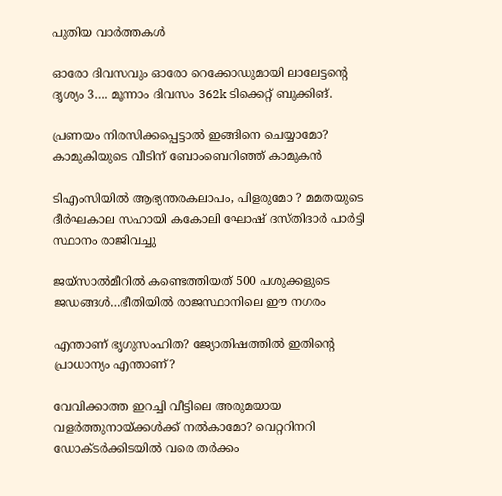പുതിയ വാര്‍ത്തകള്‍

ഓരോ ദിവസവും ഓരോ റെക്കോഡുമായി ലാലേട്ടന്റെ ദൃശ്യം 3…. മൂന്നാം ദിവസം 362k ടിക്കെറ്റ് ബുക്കിങ്.

പ്രണയം നിരസിക്കപ്പെട്ടാല്‍ ഇങ്ങിനെ ചെയ്യാമോ? കാമുകിയുടെ വീടിന് ബോംബെറിഞ്ഞ് കാമുകന്‍

ടിഎംസിയിൽ ആഭ്യന്തരകലാപം, പിളരുമോ ? മമതയുടെ ദീർഘകാല സഹായി കകോലി ഘോഷ് ദസ്തിദാർ പാർട്ടി സ്ഥാനം രാജിവച്ചു

ജയ്സാല്‍മീറില്‍ കണ്ടെത്തിയത് 500 പശുക്കളുടെ ജഡങ്ങള്‍…ഭീതിയില്‍ രാജസ്ഥാനിലെ ഈ നഗരം

എന്താണ് ഭൃഗുസംഹിത? ജ്യോതിഷത്തില്‍ ഇതിന്റെ പ്രാധാന്യം എന്താണ്?

വേവിക്കാത്ത ഇറച്ചി വീട്ടിലെ അരുമയായ വളര്‍ത്തുനായ്‌ക്കള്‍ക്ക് നല്‍കാമോ? വെറ്ററിനറി ഡോക്ടര്‍ക്കിടയില്‍ വരെ തര്‍ക്കം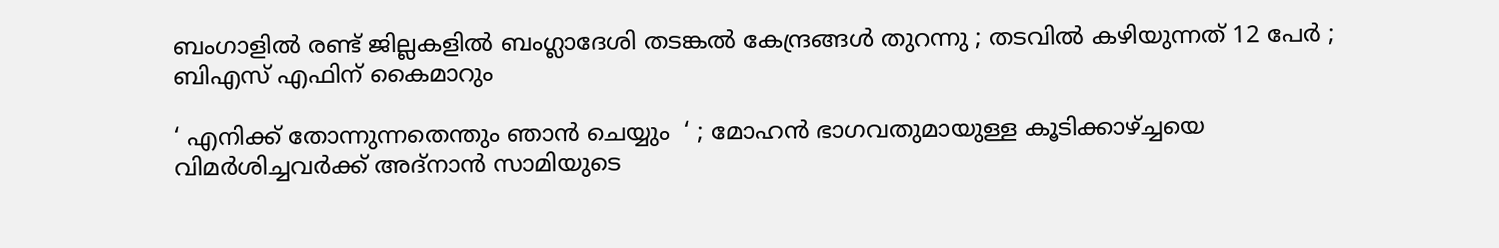ബംഗാളിൽ രണ്ട് ജില്ലകളിൽ ബംഗ്ലാദേശി തടങ്കൽ കേന്ദ്രങ്ങൾ തുറന്നു ; തടവിൽ കഴിയുന്നത് 12 പേർ ; ബിഎസ് എഫിന് കൈമാറും

‘ എനിക്ക് തോന്നുന്നതെന്തും ഞാൻ ചെയ്യും  ‘ ; മോഹൻ ഭാഗവതുമായുള്ള കൂടിക്കാഴ്‌ച്ചയെ വിമർശിച്ചവർക്ക് അദ്നാൻ സാമിയുടെ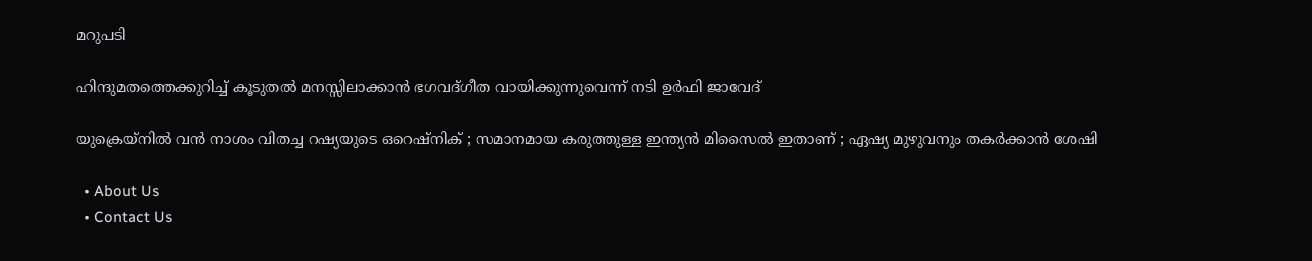മറുപടി

ഹിന്ദുമതത്തെക്കുറിച്ച് കൂടുതല്‍ മനസ്സിലാക്കാന്‍ ഭഗവദ്ഗീത വായിക്കുന്നുവെന്ന് നടി ഉര്‍ഫി ജാവേദ്

യുക്രെയ്നിൽ വൻ നാശം വിതച്ച റഷ്യയുടെ ഒറെഷ്നിക് ; സമാനമായ കരുത്തുള്ള ഇന്ത്യൻ മിസൈൽ ഇതാണ് ; ഏഷ്യ മുഴുവനും തകർക്കാൻ ശേഷി

  • About Us
  • Contact Us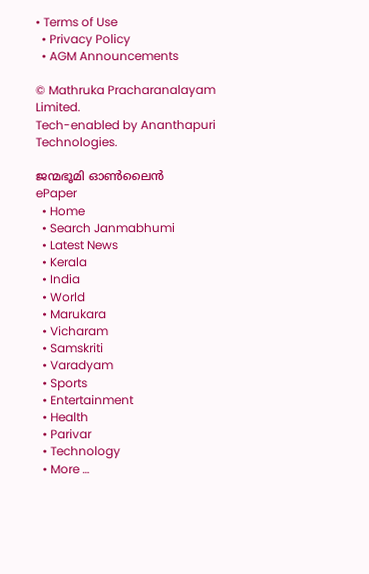• Terms of Use
  • Privacy Policy
  • AGM Announcements

© Mathruka Pracharanalayam Limited.
Tech-enabled by Ananthapuri Technologies.

ജന്മഭൂമി ഓണ്‍ലൈന്‍
ePaper
  • Home
  • Search Janmabhumi
  • Latest News
  • Kerala
  • India
  • World
  • Marukara
  • Vicharam
  • Samskriti
  • Varadyam
  • Sports
  • Entertainment
  • Health
  • Parivar
  • Technology
  • More …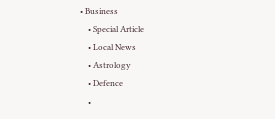• Business
    • Special Article
    • Local News
    • Astrology
    • Defence
    •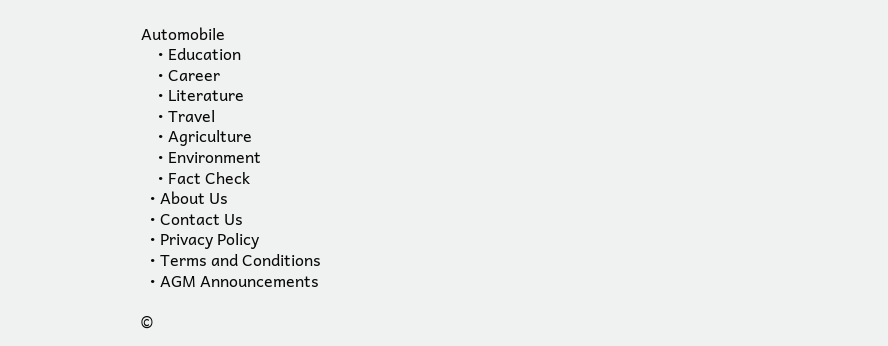Automobile
    • Education
    • Career
    • Literature
    • Travel
    • Agriculture
    • Environment
    • Fact Check
  • About Us
  • Contact Us
  • Privacy Policy
  • Terms and Conditions
  • AGM Announcements

©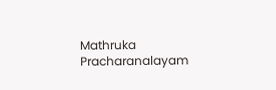Mathruka Pracharanalayam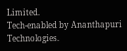Limited.
Tech-enabled by Ananthapuri Technologies.